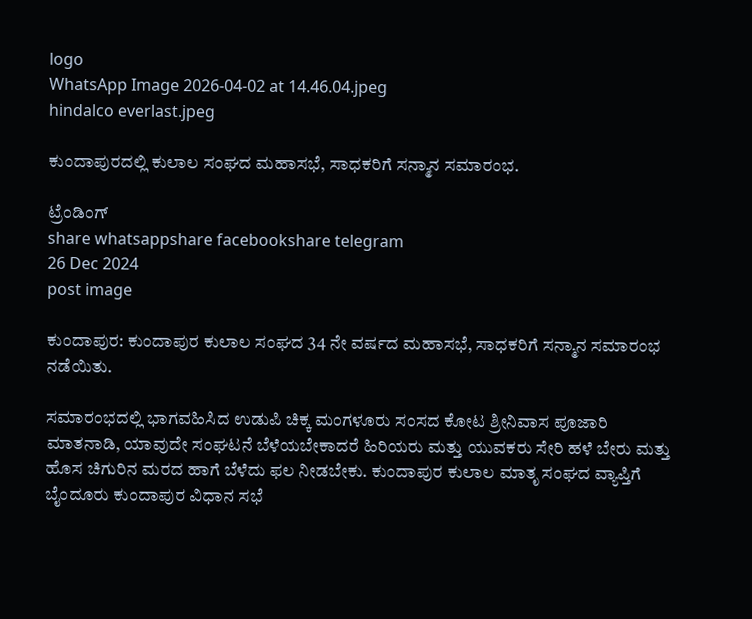logo
WhatsApp Image 2026-04-02 at 14.46.04.jpeg
hindalco everlast.jpeg

ಕುಂದಾಪುರದಲ್ಲಿ ಕುಲಾಲ ಸಂಘದ ಮಹಾಸಭೆ, ಸಾಧಕರಿಗೆ ಸನ್ಮಾನ ಸಮಾರಂಭ.

ಟ್ರೆಂಡಿಂಗ್
share whatsappshare facebookshare telegram
26 Dec 2024
post image

ಕುಂದಾಪುರ: ಕುಂದಾಪುರ ಕುಲಾಲ ಸಂಘದ 34 ನೇ ವರ್ಷದ ಮಹಾಸಭೆ, ಸಾಧಕರಿಗೆ ಸನ್ಮಾನ ಸಮಾರಂಭ ನಡೆಯಿತು.

ಸಮಾರಂಭದಲ್ಲಿ ಭಾಗವಹಿಸಿದ ಉಡುಪಿ ಚಿಕ್ಕ ಮಂಗಳೂರು ಸಂಸದ ಕೋಟ ಶ್ರೀನಿವಾಸ ಪೂಜಾರಿ ಮಾತನಾಡಿ, ಯಾವುದೇ ಸಂಘಟನೆ ಬೆಳೆಯಬೇಕಾದರೆ ಹಿರಿಯರು ಮತ್ತು ಯುವಕರು ಸೇರಿ ಹಳೆ ಬೇರು ಮತ್ತು ಹೊಸ ಚಿಗುರಿನ ಮರದ ಹಾಗೆ ಬೆಳೆದು ಫಲ ನೀಡಬೇಕು. ಕುಂದಾಪುರ ಕುಲಾಲ ಮಾತೃ ಸಂಘದ ವ್ಯಾಪ್ತಿಗೆ ಬೈಂದೂರು ಕುಂದಾಪುರ ವಿಧಾನ ಸಭೆ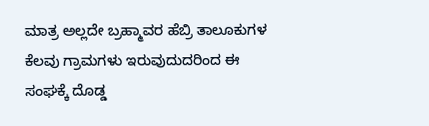ಮಾತ್ರ ಅಲ್ಲದೇ ಬ್ರಹ್ಮಾವರ ಹೆಬ್ರಿ ತಾಲೂಕುಗಳ ಕೆಲವು ಗ್ರಾಮಗಳು ಇರುವುದುದರಿಂದ ಈ ಸಂಘಕ್ಕೆ ದೊಡ್ಡ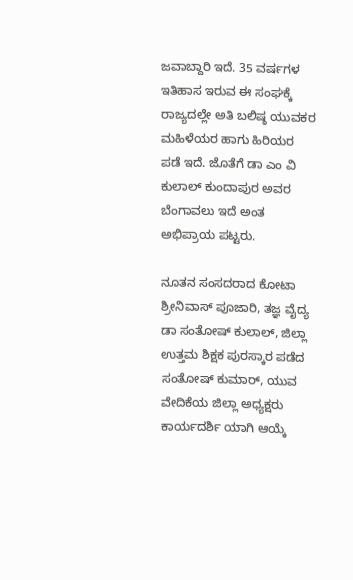ಜವಾಬ್ದಾರಿ ಇದೆ. 35 ವರ್ಷಗಳ ಇತಿಹಾಸ ಇರುವ ಈ ಸಂಘಕ್ಕೆ ರಾಜ್ಯದಲ್ಲೇ ಅತಿ ಬಲಿಷ್ಠ ಯುವಕರ ಮಹಿಳೆಯರ ಹಾಗು ಹಿರಿಯರ ಪಡೆ ಇದೆ. ಜೊತೆಗೆ ಡಾ ಎಂ ವಿ ಕುಲಾಲ್ ಕುಂದಾಪುರ ಅವರ ಬೆಂಗಾವಲು ಇದೆ ಅಂತ ಅಭಿಪ್ರಾಯ ಪಟ್ಟರು.

ನೂತನ ಸಂಸದರಾದ ಕೋಟಾ ಶ್ರೀನಿವಾಸ್ ಪೂಜಾರಿ, ತಜ್ಞ ವೈದ್ಯ ಡಾ ಸಂತೋಷ್ ಕುಲಾಲ್, ಜಿಲ್ಲಾ ಉತ್ತಮ ಶಿಕ್ಷಕ ಪುರಸ್ಕಾರ ಪಡೆದ ಸಂತೋಷ್ ಕುಮಾರ್, ಯುವ ವೇದಿಕೆಯ ಜಿಲ್ಲಾ ಅಧ್ಯಕ್ಷರು ಕಾರ್ಯದರ್ಶಿ ಯಾಗಿ ಆಯ್ಕೆ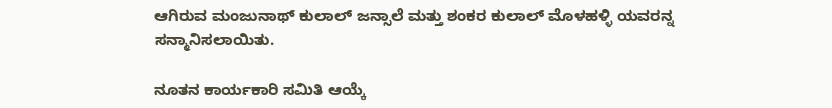ಆಗಿರುವ ಮಂಜುನಾಥ್ ಕುಲಾಲ್ ಜನ್ಸಾಲೆ ಮತ್ತು ಶಂಕರ ಕುಲಾಲ್ ಮೊಳಹಳ್ಳಿ ಯವರನ್ನ ಸನ್ಮಾನಿಸಲಾಯಿತು.

ನೂತನ ಕಾರ್ಯಕಾರಿ ಸಮಿತಿ ಆಯ್ಕೆ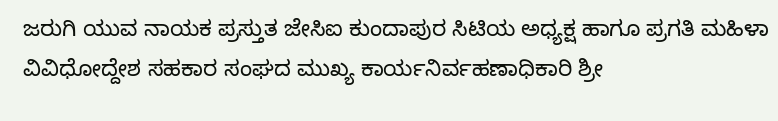ಜರುಗಿ ಯುವ ನಾಯಕ ಪ್ರಸ್ತುತ ಜೇಸಿಐ ಕುಂದಾಪುರ ಸಿಟಿಯ ಅಧ್ಯಕ್ಷ ಹಾಗೂ ಪ್ರಗತಿ ಮಹಿಳಾ ವಿವಿಧೋದ್ದೇಶ ಸಹಕಾರ ಸಂಘದ ಮುಖ್ಯ ಕಾರ್ಯನಿರ್ವಹಣಾಧಿಕಾರಿ ಶ್ರೀ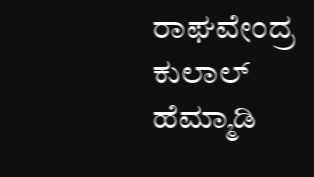ರಾಘವೇಂದ್ರ ಕುಲಾಲ್ ಹೆಮ್ಮಾಡಿ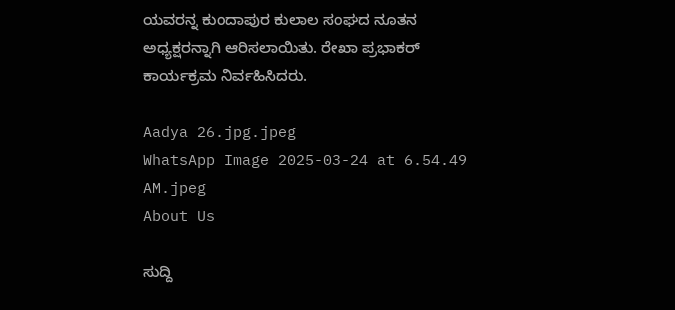ಯವರನ್ನ ಕುಂದಾಪುರ ಕುಲಾಲ ಸಂಘದ ನೂತನ ಅಧ್ಯಕ್ಷರನ್ನಾಗಿ ಆರಿಸಲಾಯಿತು. ರೇಖಾ ಪ್ರಭಾಕರ್ ಕಾರ್ಯಕ್ರಮ ನಿರ್ವಹಿಸಿದರು.

Aadya 26.jpg.jpeg
WhatsApp Image 2025-03-24 at 6.54.49 AM.jpeg
About Us

ಸುದ್ದಿ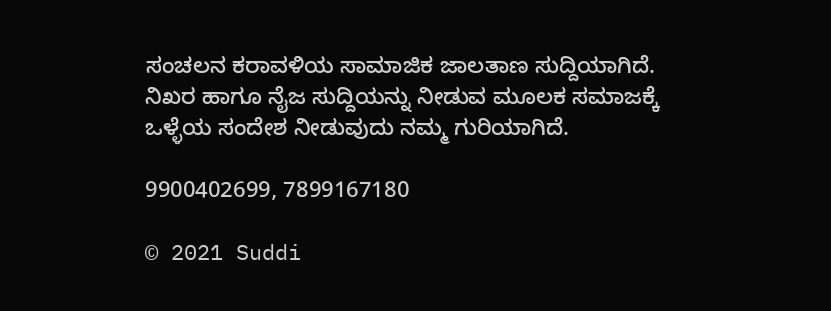ಸಂಚಲನ ಕರಾವಳಿಯ ಸಾಮಾಜಿಕ ಜಾಲತಾಣ ಸುದ್ದಿಯಾಗಿದೆ. ನಿಖರ ಹಾಗೂ ನೈಜ ಸುದ್ದಿಯನ್ನು ನೀಡುವ ಮೂಲಕ ಸಮಾಜಕ್ಕೆ ಒಳ್ಳೆಯ ಸಂದೇಶ ನೀಡುವುದು ನಮ್ಮ ಗುರಿಯಾಗಿದೆ.

9900402699, 7899167180

© 2021 Suddi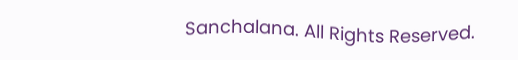Sanchalana. All Rights Reserved.